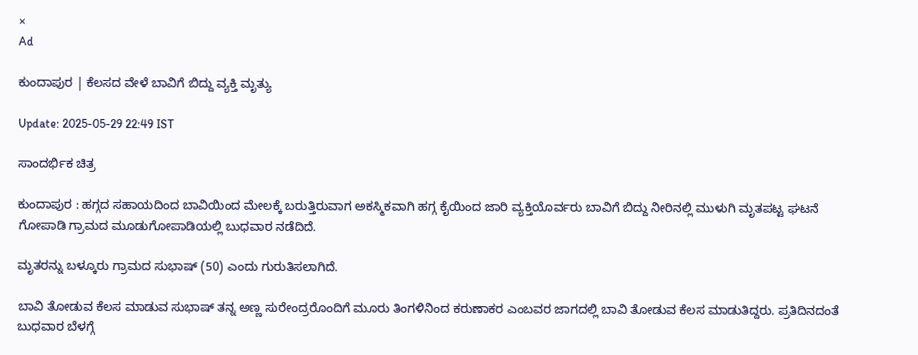×
Ad

ಕುಂದಾಪುರ | ಕೆಲಸದ ವೇಳೆ ಬಾವಿಗೆ ಬಿದ್ದು ವ್ಯಕ್ತಿ ಮೃತ್ಯು

Update: 2025-05-29 22:49 IST

ಸಾಂದರ್ಭಿಕ ಚಿತ್ರ

ಕುಂದಾಪುರ : ಹಗ್ಗದ ಸಹಾಯದಿಂದ ಬಾವಿಯಿಂದ ಮೇಲಕ್ಕೆ ಬರುತ್ತಿರುವಾಗ ಅಕಸ್ಮಿಕವಾಗಿ ಹಗ್ಗ ಕೈಯಿಂದ ಜಾರಿ ವ್ಯಕ್ತಿಯೊರ್ವರು ಬಾವಿಗೆ ಬಿದ್ದು ನೀರಿನಲ್ಲಿ ಮುಳುಗಿ ಮೃತಪಟ್ಟ ಘಟನೆ ಗೋಪಾಡಿ ಗ್ರಾಮದ ಮೂಡುಗೋಪಾಡಿಯಲ್ಲಿ ಬುಧವಾರ ನಡೆದಿದೆ.

ಮೃತರನ್ನು ಬಳ್ಕೂರು ಗ್ರಾಮದ ಸುಭಾಷ್ (50) ಎಂದು ಗುರುತಿಸಲಾಗಿದೆ.

ಬಾವಿ ತೋಡುವ ಕೆಲಸ ಮಾಡುವ ಸುಭಾಷ್ ತನ್ನ ಅಣ್ಣ ಸುರೇಂದ್ರರೊಂದಿಗೆ ಮೂರು ತಿಂಗಳಿನಿಂದ ಕರುಣಾಕರ ಎಂಬವರ ಜಾಗದಲ್ಲಿ ಬಾವಿ ತೋಡುವ ಕೆಲಸ ಮಾಡುತಿದ್ದರು. ಪ್ರತಿದಿನದಂತೆ ಬುಧವಾರ ಬೆಳಗ್ಗೆ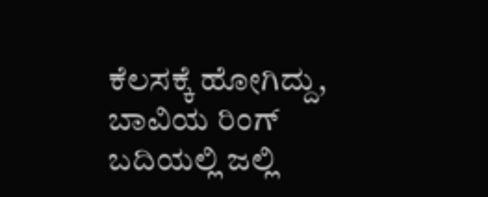ಕೆಲಸಕ್ಕೆ ಹೋಗಿದ್ದು, ಬಾವಿಯ ರಿಂಗ್ ಬದಿಯಲ್ಲಿ ಜಲ್ಲಿ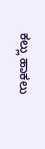ಕಲ್ಲು ಹಾಕಲು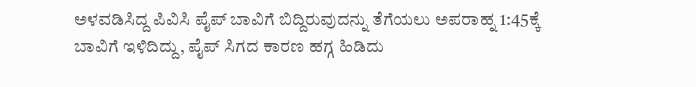ಅಳವಡಿಸಿದ್ದ ಪಿವಿಸಿ ಪೈಪ್ ಬಾವಿಗೆ ಬಿದ್ದಿರುವುದನ್ನು ತೆಗೆಯಲು ಅಪರಾಹ್ನ 1:45ಕ್ಕೆ ಬಾವಿಗೆ ಇಳಿದಿದ್ದು, ಪೈಪ್ ಸಿಗದ ಕಾರಣ ಹಗ್ಗ ಹಿಡಿದು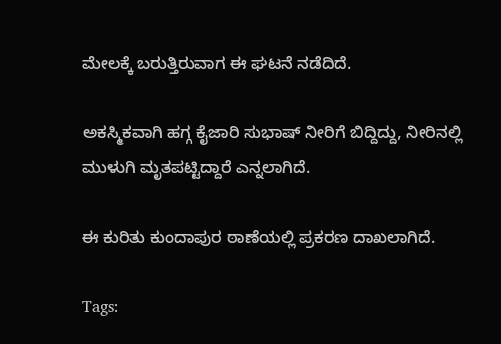ಮೇಲಕ್ಕೆ ಬರುತ್ತಿರುವಾಗ ಈ ಘಟನೆ ನಡೆದಿದೆ.

ಅಕಸ್ಮಿಕವಾಗಿ ಹಗ್ಗ ಕೈಜಾರಿ ಸುಭಾಷ್ ನೀರಿಗೆ ಬಿದ್ದಿದ್ದು, ನೀರಿನಲ್ಲಿ ಮುಳುಗಿ ಮೃತಪಟ್ಟಿದ್ದಾರೆ ಎನ್ನಲಾಗಿದೆ.

ಈ ಕುರಿತು ಕುಂದಾಪುರ ಠಾಣೆಯಲ್ಲಿ ಪ್ರಕರಣ ದಾಖಲಾಗಿದೆ.

Tags: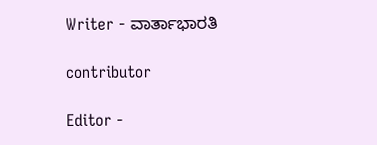Writer - ವಾರ್ತಾಭಾರತಿ

contributor

Editor -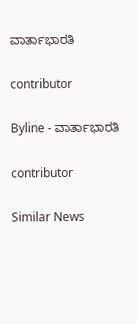ವಾರ್ತಾಭಾರತಿ

contributor

Byline - ವಾರ್ತಾಭಾರತಿ

contributor

Similar News